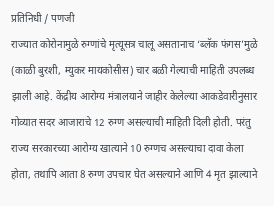प्रतिनिधी / पणजी
राज्यात कोरोनामुळे रुग्णांचे मृत्यूसत्र चालू असतानाच ‘ब्लॅक फंगस’मुळे (काळी बुरशी, म्युकर मायकोसीस) चार बळी गेल्याची माहिती उपलब्ध झाली आहे. केंद्रीय आरोग्य मंत्रालयाने जाहीर केलेल्या आकडेवारीनुसार गोव्यात सदर आजाराचे 12 रुग्ण असल्याची माहिती दिली होती. परंतु राज्य सरकारच्या आरोग्य खात्याने 10 रुग्णच असल्याचा दावा केला होता, तथापि आता 8 रुग्ण उपचार घेत असल्याने आणि 4 मृत झाल्याने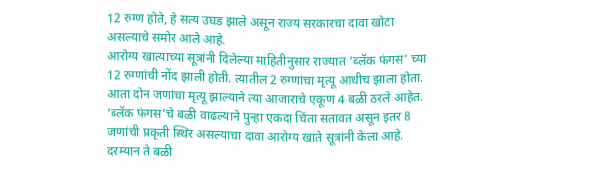12 रुग्ण होते, हे सत्य उघड झाले असून राज्य सरकारचा दावा खोटा असल्याचे समोर आले आहे.
आरोग्य खात्याच्या सूत्रांनी दिलेल्या माहितीनुसार राज्यात ‘ब्लॅक फंगस’ च्या 12 रुग्णांची नोंद झाली होती. त्यातील 2 रुग्णांचा मृत्यू आधीच झाला होता. आता दोन जणांचा मृत्यू झाल्याने त्या आजाराचे एकूण 4 बळी ठरले आहेत. ‘ब्लॅक फंगस’चे बळी वाढल्याने पुन्हा एकदा चिंता सतावत असून इतर 8 जणांची प्रकृती स्थिर असल्याचा दावा आरोग्य खाते सूत्रांनी केला आहे. दरम्यान ते बळी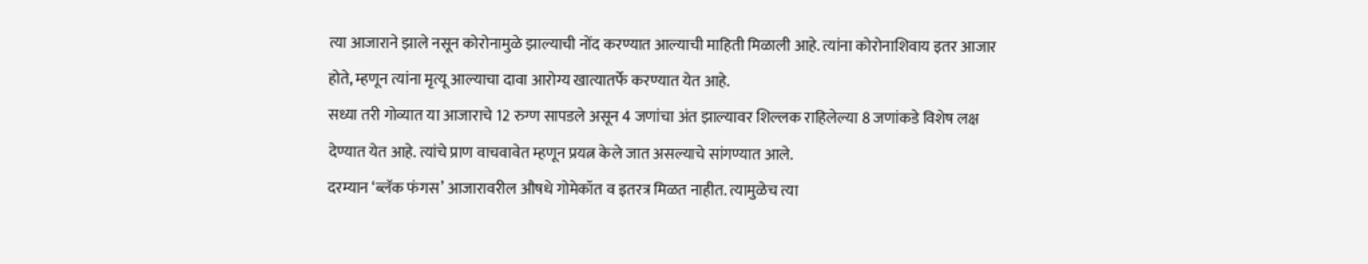त्या आजाराने झाले नसून कोरोनामुळे झाल्याची नोंद करण्यात आल्याची माहिती मिळाली आहे. त्यांना कोरोनाशिवाय इतर आजार होते, म्हणून त्यांना मृत्यू आल्याचा दावा आरोग्य खात्यातर्फे करण्यात येत आहे.
सध्या तरी गोव्यात या आजाराचे 12 रुग्ण सापडले असून 4 जणांचा अंत झाल्यावर शिल्लक राहिलेल्या 8 जणांकडे विशेष लक्ष देण्यात येत आहे. त्यांचे प्राण वाचवावेत म्हणून प्रयत्न केले जात असल्याचे सांगण्यात आले.
दरम्यान ‘ब्लॅक फंगस’ आजारावरील औषधे गोमेकॉत व इतरत्र मिळत नाहीत. त्यामुळेच त्या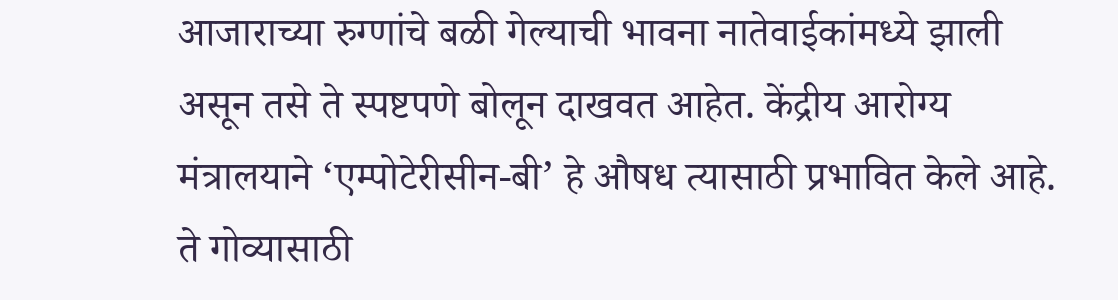आजाराच्या रुग्णांचे बळी गेल्याची भावना नातेवाईकांमध्ये झाली असून तसे ते स्पष्टपणे बोलून दाखवत आहेत. केंद्रीय आरोग्य मंत्रालयाने ‘एम्पोटेरीसीन-बी’ हे औषध त्यासाठी प्रभावित केले आहे. ते गोव्यासाठी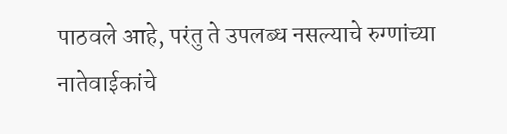पाठवले आहे, परंतु ते उपलब्ध नसल्याचे रुग्णांच्या नातेवाईकांचे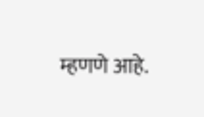म्हणणे आहे.